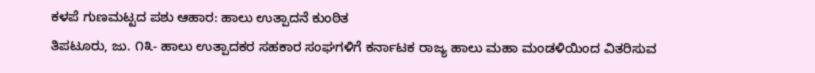ಕಳಪೆ ಗುಣಮಟ್ಟದ ಪಶು ಆಹಾರ: ಹಾಲು ಉತ್ಪಾದನೆ ಕುಂಠಿತ
ತಿಪಟೂರು, ಜು. ೧೩- ಹಾಲು ಉತ್ಪಾದಕರ ಸಹಕಾರ ಸಂಘಗಳಿಗೆ ಕರ್ನಾಟಕ ರಾಜ್ಯ ಹಾಲು ಮಹಾ ಮಂಡಳಿಯಿಂದ ವಿತರಿಸುವ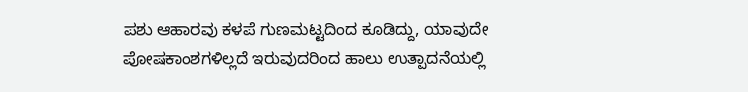ಪಶು ಆಹಾರವು ಕಳಪೆ ಗುಣಮಟ್ಟದಿಂದ ಕೂಡಿದ್ದು, ಯಾವುದೇ ಪೋಷಕಾಂಶಗಳಿಲ್ಲದೆ ಇರುವುದರಿಂದ ಹಾಲು ಉತ್ಪಾದನೆಯಲ್ಲಿ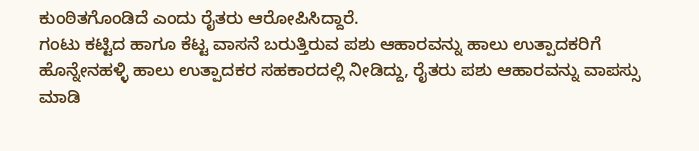ಕುಂಠಿತಗೊಂಡಿದೆ ಎಂದು ರೈತರು ಆರೋಪಿಸಿದ್ದಾರೆ.
ಗಂಟು ಕಟ್ಟಿದ ಹಾಗೂ ಕೆಟ್ಟ ವಾಸನೆ ಬರುತ್ತಿರುವ ಪಶು ಆಹಾರವನ್ನು ಹಾಲು ಉತ್ಪಾದಕರಿಗೆ ಹೊನ್ನೇನಹಳ್ಳಿ ಹಾಲು ಉತ್ಪಾದಕರ ಸಹಕಾರದಲ್ಲಿ ನೀಡಿದ್ದು, ರೈತರು ಪಶು ಆಹಾರವನ್ನು ವಾಪಸ್ಸು ಮಾಡಿ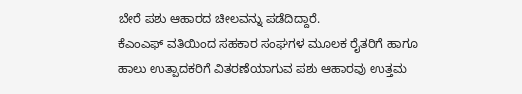ಬೇರೆ ಪಶು ಆಹಾರದ ಚೀಲವನ್ನು ಪಡೆದಿದ್ದಾರೆ.
ಕೆಎಂಎಫ್ ವತಿಯಿಂದ ಸಹಕಾರ ಸಂಘಗಳ ಮೂಲಕ ರೈತರಿಗೆ ಹಾಗೂ ಹಾಲು ಉತ್ಪಾದಕರಿಗೆ ವಿತರಣೆಯಾಗುವ ಪಶು ಆಹಾರವು ಉತ್ತಮ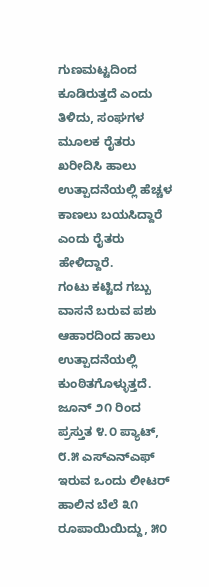ಗುಣಮಟ್ಟದಿಂದ ಕೂಡಿರುತ್ತದೆ ಎಂದು ತಿಳಿದು, ಸಂಘಗಳ ಮೂಲಕ ರೈತರು ಖರೀದಿಸಿ ಹಾಲು ಉತ್ಪಾದನೆಯಲ್ಲಿ ಹೆಚ್ಚಳ ಕಾಣಲು ಬಯಸಿದ್ದಾರೆ ಎಂದು ರೈತರು ಹೇಳಿದ್ದಾರೆ.
ಗಂಟು ಕಟ್ಟಿದ ಗಬ್ಬು ವಾಸನೆ ಬರುವ ಪಶು ಆಹಾರದಿಂದ ಹಾಲು ಉತ್ಪಾದನೆಯಲ್ಲಿ ಕುಂಠಿತಗೊಳ್ಳುತ್ತದೆ. ಜೂನ್ ೨೧ ರಿಂದ ಪ್ರಸ್ತುತ ೪.೦ ಪ್ಯಾಟ್, ೮.೫ ಎಸ್‌ಎನ್‌ಎಫ್ ಇರುವ ಒಂದು ಲೀಟರ್ ಹಾಲಿನ ಬೆಲೆ ೩೧ ರೂಪಾಯಿಯಿದ್ದು, ೫೦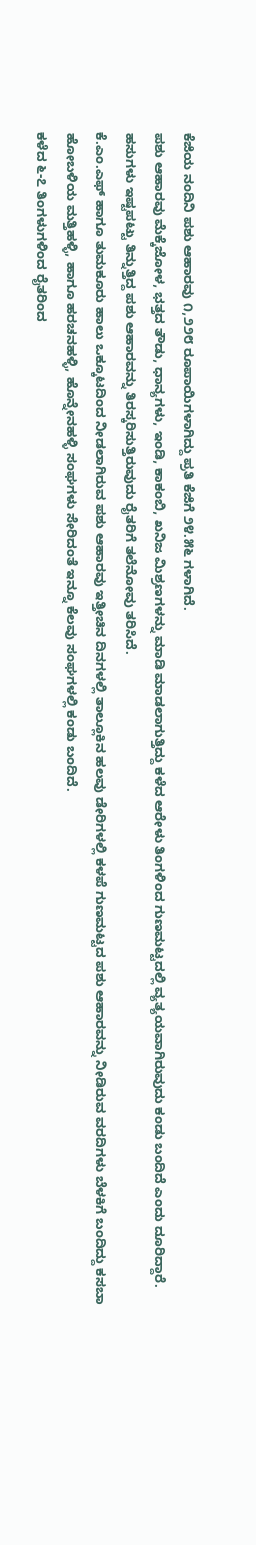ಕೆಜಿಯ ನಂದಿನಿ ಪಶು ಆಹಾರವು ೧,೨೨೮ ರೂಪಾಯಿಗಳಾಗಿದ್ದು ಪ್ರತಿ ಕೆಜಿಗೆ ೨೪.೫೬ ಗಳಾಗಿದೆ.
ಪಶು ಆಹಾರವು ಮೆಕ್ಕೆಜೋಳ, ಭತ್ತದ ತೌಡು, ಧಾನ್ಯಗಳು, ಇಂಡಿ, ಕಾಕಂಬಿ, ಖನಿಜ ಮಿಶ್ರಣಗಳನ್ನು ಮಾಡಿ ಮಾಡಲಾಗುತ್ತಿದ್ದು ಕಳೆದ ಆರೇಳು ತಿಂಗಳಿಂದ ಗುಣಮಟ್ಟದಲ್ಲಿ ವ್ಯತ್ಯಯವಾಗಿರುವುದು ಕಂಡು ಬಂದಿದೆ ಎಂದು ದೂರಿದ್ದಾರೆ.
ಹಸುಗಳು ಇಷ್ಟಪಟ್ಟು ತಿನ್ನುತ್ತಿದ್ದ ಪಶು ಆಹಾರವನ್ನು ತಿರಸ್ಕರಿಸುತ್ತಿರುವುದು ರೈತರಿಗೆ ತಲೆನೋವು ತರಿಸಿದೆ.
ಕೆ.ಎಂ.ಎಫ್ ಹಾಗೂ ತುಮಕೂರು ಹಾಲು ಒಕ್ಕೂಟದಿಂದ ನೀಡಲಾಗಿರುವ ಪಶು ಆಹಾರವು ಇತ್ತೀಚಿನ ದಿನಗಳಲ್ಲಿ ತಾಲ್ಲೂಕಿನ ಹಲವು ಡೇರಿಗಳಲ್ಲಿ ಕಳಪೆ ಗುಣಮಟ್ಟದ ಪಶು ಆಹಾರವನ್ನು ನೀಡಿರುವ ವರದಿಗಳು ಬೆಳಕಿಗೆ ಬಂದಿದ್ದು ಕಸಬಾ ಹೋಬಳಿಯ ಮತ್ತಿಹಳ್ಳಿ, ಹಾಗೂ ಹರಚನಹಳ್ಳಿ, ಹೊನ್ನೇನಹಳ್ಳಿ ಸಂಘಗಳು ಸೇರಿದಂತೆ ಇನ್ನೂ ಕೆಲವು ಸಂಘಗಳಲ್ಲಿ ಕಂಡು ಬಂದಿದೆ.
ಕಳೆದ ೬-೭ ತಿಂಗಳುಗಳಿಂದ ರೈತರಿಂದ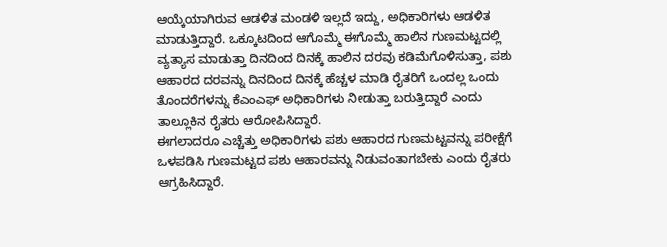ಆಯ್ಕೆಯಾಗಿರುವ ಆಡಳಿತ ಮಂಡಳಿ ಇಲ್ಲದೆ ಇದ್ದು, ಅಧಿಕಾರಿಗಳು ಆಡಳಿತ ಮಾಡುತ್ತಿದ್ದಾರೆ. ಒಕ್ಕೂಟದಿಂದ ಆಗೊಮ್ಮೆ ಈಗೊಮ್ಮೆ ಹಾಲಿನ ಗುಣಮಟ್ಟದಲ್ಲಿ ವ್ಯತ್ಯಾಸ ಮಾಡುತ್ತಾ ದಿನದಿಂದ ದಿನಕ್ಕೆ ಹಾಲಿನ ದರವು ಕಡಿಮೆಗೊಳಿಸುತ್ತಾ, ಪಶು ಆಹಾರದ ದರವನ್ನು ದಿನದಿಂದ ದಿನಕ್ಕೆ ಹೆಚ್ಚಳ ಮಾಡಿ ರೈತರಿಗೆ ಒಂದಲ್ಲ ಒಂದು ತೊಂದರೆಗಳನ್ನು ಕೆಎಂಎಫ್ ಅಧಿಕಾರಿಗಳು ನೀಡುತ್ತಾ ಬರುತ್ತಿದ್ದಾರೆ ಎಂದು ತಾಲ್ಲೂಕಿನ ರೈತರು ಆರೋಪಿಸಿದ್ದಾರೆ.
ಈಗಲಾದರೂ ಎಚ್ಚೆತ್ತು ಅಧಿಕಾರಿಗಳು ಪಶು ಆಹಾರದ ಗುಣಮಟ್ಟವನ್ನು ಪರೀಕ್ಷೆಗೆ ಒಳಪಡಿಸಿ ಗುಣಮಟ್ಟದ ಪಶು ಆಹಾರವನ್ನು ನಿಡುವಂತಾಗಬೇಕು ಎಂದು ರೈತರು ಆಗ್ರಹಿಸಿದ್ದಾರೆ.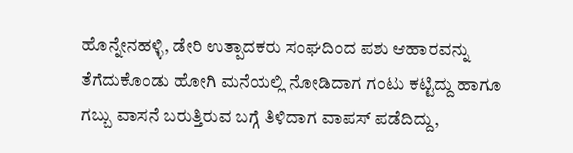ಹೊನ್ನೇನಹಳ್ಳಿ, ಡೇರಿ ಉತ್ಪಾದಕರು ಸಂಘದಿಂದ ಪಶು ಆಹಾರವನ್ನು ತೆಗೆದುಕೊಂಡು ಹೋಗಿ ಮನೆಯಲ್ಲಿ ನೋಡಿದಾಗ ಗಂಟು ಕಟ್ಟಿದ್ದು ಹಾಗೂ ಗಬ್ಬು ವಾಸನೆ ಬರುತ್ತಿರುವ ಬಗ್ಗೆ ತಿಳಿದಾಗ ವಾಪಸ್ ಪಡೆದಿದ್ದು,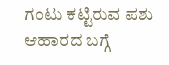ಗಂಟು ಕಟ್ಟಿರುವ ಪಶು ಆಹಾರದ ಬಗ್ಗೆ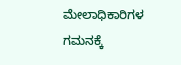ಮೇಲಾಧಿಕಾರಿಗಳ ಗಮನಕ್ಕೆ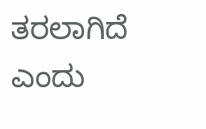ತರಲಾಗಿದೆ ಎಂದು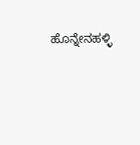ಹೊನ್ನೇನಹಳ್ಳಿ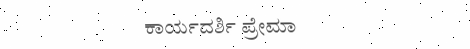ಕಾರ್ಯದರ್ಶಿ ಪ್ರೇಮಾ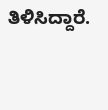ತಿಳಿಸಿದ್ದಾರೆ.